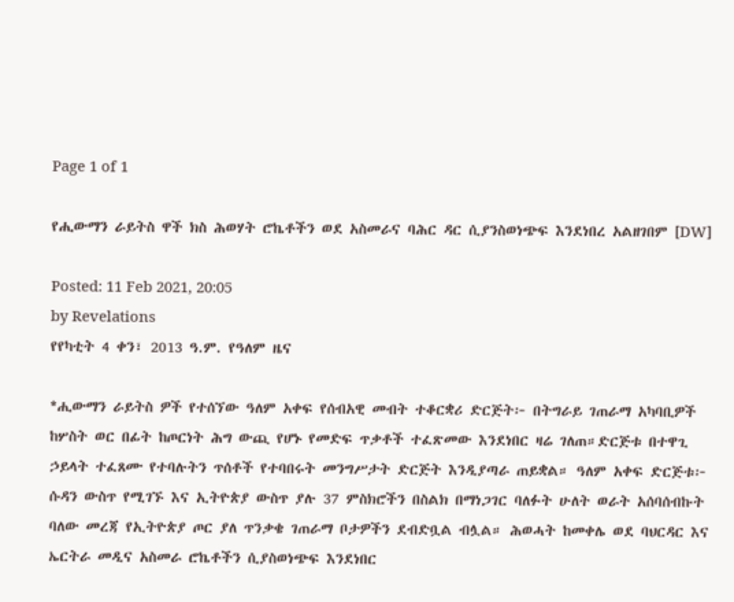Page 1 of 1

የሒውማን ራይትስ ዋች ክስ ሕወሃት ሮኬቶችን ወደ አስመራና ባሕር ዳር ሲያንስወነጭፍ እንደነበረ አልዘገበም [DW]

Posted: 11 Feb 2021, 20:05
by Revelations
የየካቲት 4 ቀን፣ 2013 ዓ.ም. የዓለም ዜና

*ሒውማን ራይትስ ዎች የተሰኘው ዓለም አቀፍ የሰብአዊ መብት ተቆርቋሪ ድርጅት፦ በትግራይ ገጠራማ አካባቢዎች ከሦስት ወር በፊት ከጦርነት ሕግ ውጪ የሆኑ የመድፍ ጥቃቶች ተፈጽመው እንደነበር ዛሬ ገለጠ።ድርጅቱ በተዋጊ ኃይላት ተፈጸሙ የተባሉትን ጥሰቶች የተባበሩት መንግሥታት ድርጅት እንዲያጣራ ጠይቋል። ዓለም አቀፍ ድርጅቱ፦ ሱዳን ውስጥ የሚገኙ እና ኢትዮጵያ ውስጥ ያሉ 37 ምስክሮችን በስልክ በማነጋገር ባለፉት ሁለት ወራት አሰባሰብኩት ባለው መረጃ የኢትዮጵያ ጦር ያለ ጥንቃቄ ገጠራማ ቦታዎችን ደብድቧል ብሏል። ሕወሓት ከመቀሌ ወደ ባህርዳር እና ኤርትራ መዲና አስመራ ሮኬቶችን ሲያስወነጭፍ እንደነበር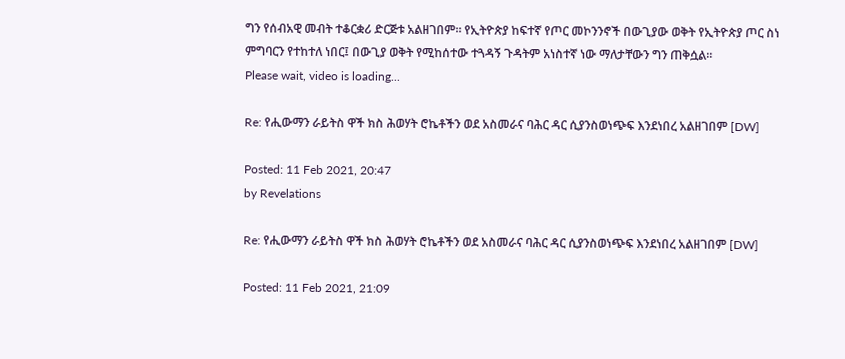ግን የሰብአዊ መብት ተቆርቋሪ ድርጅቱ አልዘገበም። የኢትዮጵያ ከፍተኛ የጦር መኮንንኖች በውጊያው ወቅት የኢትዮጵያ ጦር ስነ ምግባርን የተከተለ ነበር፤ በውጊያ ወቅት የሚከሰተው ተጓዳኝ ጉዳትም አነስተኛ ነው ማለታቸውን ግን ጠቅሷል።
Please wait, video is loading...

Re: የሒውማን ራይትስ ዋች ክስ ሕወሃት ሮኬቶችን ወደ አስመራና ባሕር ዳር ሲያንስወነጭፍ እንደነበረ አልዘገበም [DW]

Posted: 11 Feb 2021, 20:47
by Revelations

Re: የሒውማን ራይትስ ዋች ክስ ሕወሃት ሮኬቶችን ወደ አስመራና ባሕር ዳር ሲያንስወነጭፍ እንደነበረ አልዘገበም [DW]

Posted: 11 Feb 2021, 21:09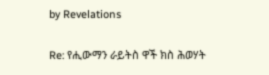by Revelations

Re: የሒውማን ራይትስ ዋች ክስ ሕወሃት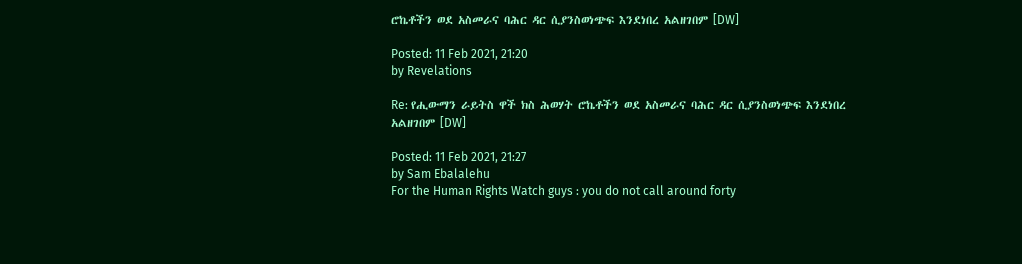ሮኬቶችን ወደ አስመራና ባሕር ዳር ሲያንስወነጭፍ እንደነበረ አልዘገበም [DW]

Posted: 11 Feb 2021, 21:20
by Revelations

Re: የሒውማን ራይትስ ዋች ክስ ሕወሃት ሮኬቶችን ወደ አስመራና ባሕር ዳር ሲያንስወነጭፍ እንደነበረ አልዘገበም [DW]

Posted: 11 Feb 2021, 21:27
by Sam Ebalalehu
For the Human Rights Watch guys : you do not call around forty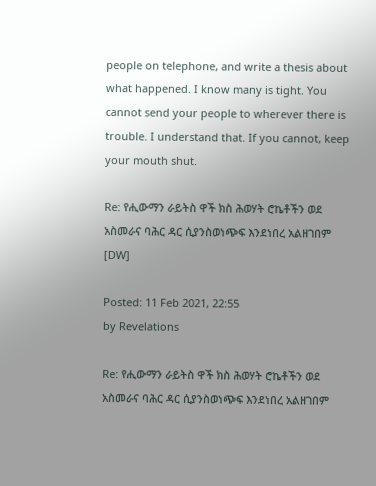people on telephone, and write a thesis about what happened. I know many is tight. You cannot send your people to wherever there is trouble. I understand that. If you cannot, keep your mouth shut.

Re: የሒውማን ራይትስ ዋች ክስ ሕወሃት ሮኬቶችን ወደ አስመራና ባሕር ዳር ሲያንስወነጭፍ እንደነበረ አልዘገበም [DW]

Posted: 11 Feb 2021, 22:55
by Revelations

Re: የሒውማን ራይትስ ዋች ክስ ሕወሃት ሮኬቶችን ወደ አስመራና ባሕር ዳር ሲያንስወነጭፍ እንደነበረ አልዘገበም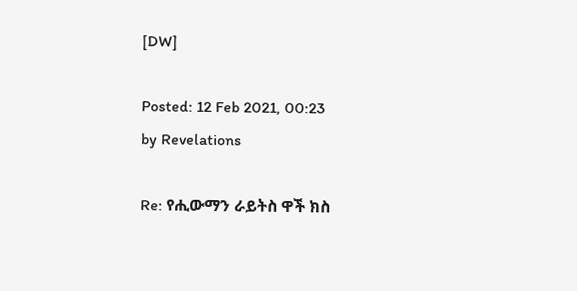[DW]

Posted: 12 Feb 2021, 00:23
by Revelations

Re: የሒውማን ራይትስ ዋች ክስ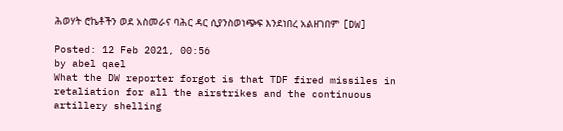ሕወሃት ሮኬቶችን ወደ አስመራና ባሕር ዳር ሲያንስወነጭፍ እንደነበረ አልዘገበም [DW]

Posted: 12 Feb 2021, 00:56
by abel qael
What the DW reporter forgot is that TDF fired missiles in retaliation for all the airstrikes and the continuous artillery shelling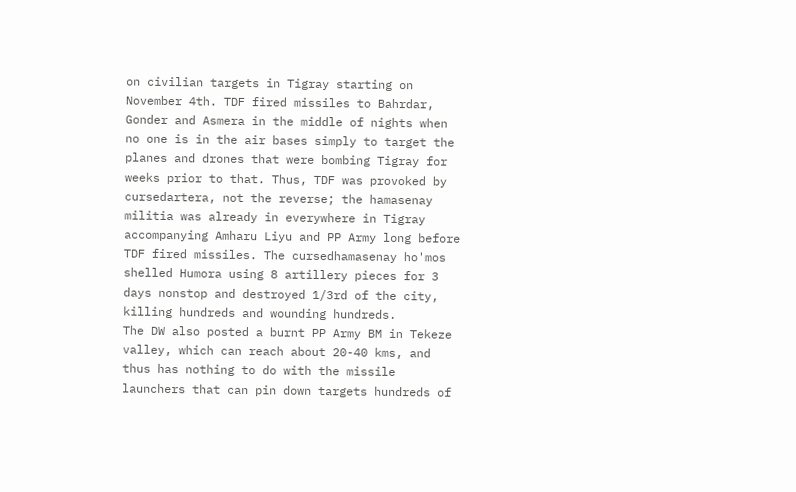on civilian targets in Tigray starting on November 4th. TDF fired missiles to Bahrdar, Gonder and Asmera in the middle of nights when no one is in the air bases simply to target the planes and drones that were bombing Tigray for weeks prior to that. Thus, TDF was provoked by cursedartera, not the reverse; the hamasenay militia was already in everywhere in Tigray accompanying Amharu Liyu and PP Army long before TDF fired missiles. The cursedhamasenay ho'mos shelled Humora using 8 artillery pieces for 3 days nonstop and destroyed 1/3rd of the city, killing hundreds and wounding hundreds.
The DW also posted a burnt PP Army BM in Tekeze valley, which can reach about 20-40 kms, and thus has nothing to do with the missile launchers that can pin down targets hundreds of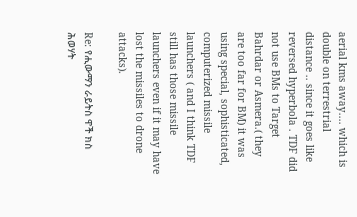aerial kms away.... which is double on terrestrial distance .. since it goes like reversed hyperbola . TDF did not use BMs to Target Bahrdar or Asmera.( they are too far for BM) it was using special, sophisticated, computerized missile launchers ( and I think TDF still has those missile launchers even if it may have lost the missiles to drone attacks).

Re: የሒውማን ራይትስ ዋች ክስ ሕወሃት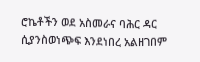ሮኬቶችን ወደ አስመራና ባሕር ዳር ሲያንስወነጭፍ እንደነበረ አልዘገበም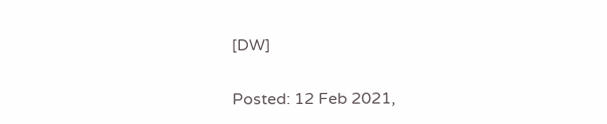[DW]

Posted: 12 Feb 2021,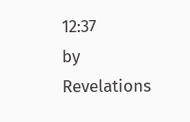12:37
by Revelations